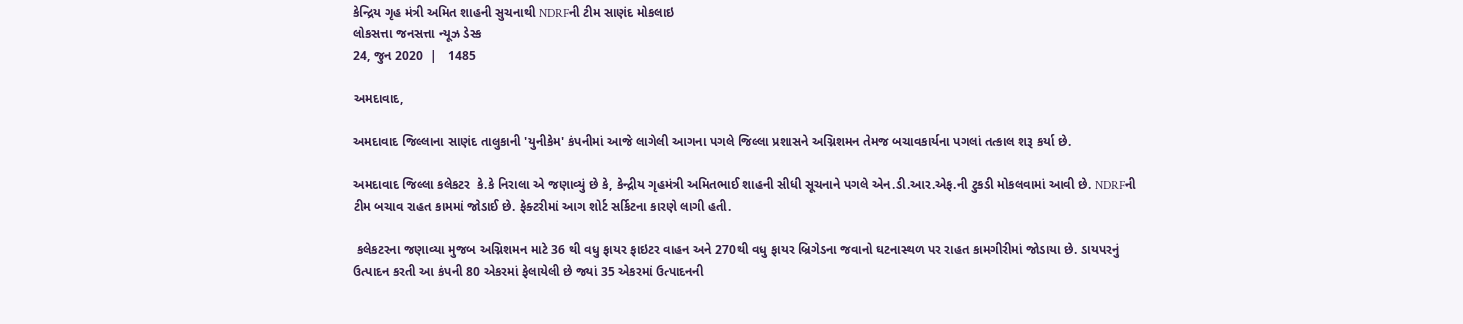કેન્દ્રિય ગૃહ મંત્રી અમિત શાહની સુચનાથી NDRFની ટીમ સાણંદ મોકલાઇ
લોકસત્તા જનસત્તા ન્યૂઝ ડેસ્ક
24, જુન 2020  |   1485

અમદાવાદ,

અમદાવાદ જિલ્લાના સાણંદ તાલુકાની 'યુનીકેમ' કંપનીમાં આજે લાગેલી આગના પગલે જિલ્લા પ્રશાસને અગ્નિશમન તેમજ બચાવકાર્યના પગલાં તત્કાલ શરૂ કર્યા છે.

અમદાવાદ જિલ્લા કલેકટર  કે.કે નિરાલા એ જણાવ્યું છે કે, કેન્દ્રીય ગૃહમંત્રી અમિતભાઈ શાહની સીધી સૂચનાને પગલે એન.ડી.આર.એફ.ની ટુકડી મોકલવામાં આવી છે. NDRFની ટીમ બચાવ રાહત કામમાં જોડાઈ છે. ફેક્ટરીમાં આગ શોર્ટ સર્કિટના કારણે લાગી હતી.

 કલેકટરના જણાવ્યા મુજબ અગ્નિશમન માટે 36 થી વધુ ફાયર ફાઇટર વાહન અને 270થી વધુ ફાયર બ્રિગેડના જવાનો ઘટનાસ્થળ પર રાહત કામગીરીમાં જોડાયા છે. ડાયપરનું ઉત્પાદન કરતી આ કંપની 80 એકરમાં ફેલાયેલી છે જ્યાં 35 એકરમાં ઉત્પાદનની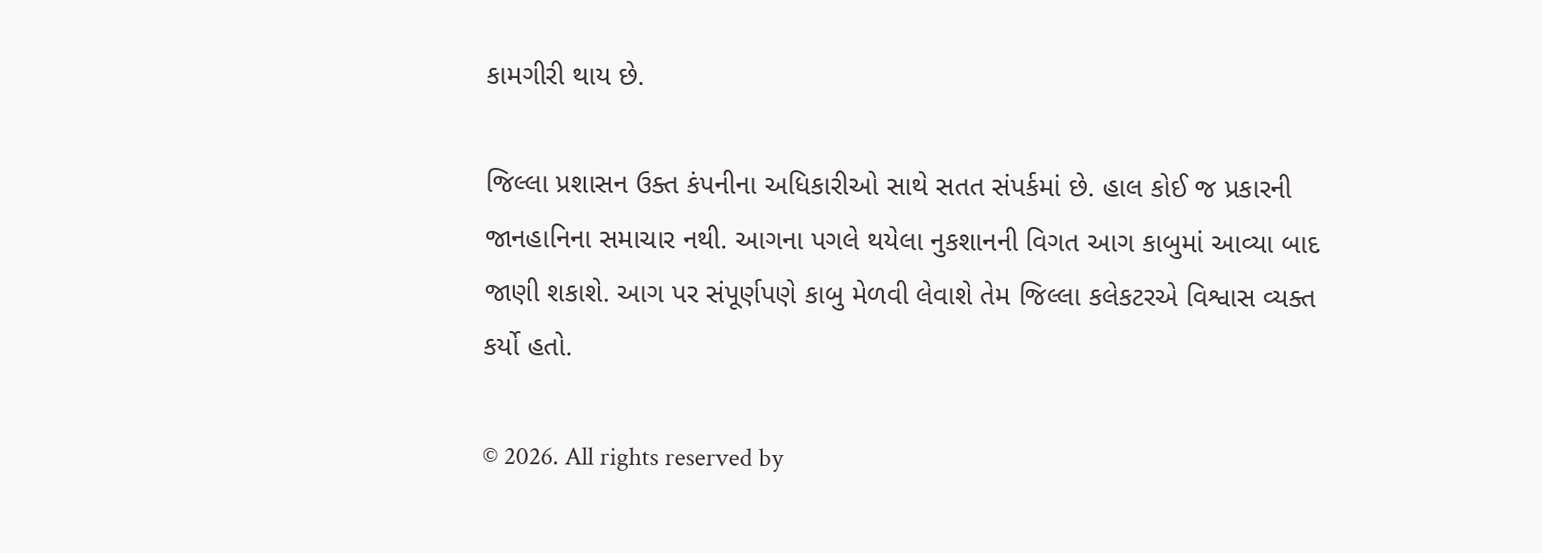કામગીરી થાય છે.

જિલ્લા પ્રશાસન ઉક્ત કંપનીના અધિકારીઓ સાથે સતત સંપર્કમાં છે. હાલ કોઈ જ પ્રકારની જાનહાનિના સમાચાર નથી. આગના પગલે થયેલા નુકશાનની વિગત આગ કાબુમાં આવ્યા બાદ જાણી શકાશે. આગ પર સંપૂર્ણપણે કાબુ મેળવી લેવાશે તેમ જિલ્લા કલેકટરએ વિશ્વાસ વ્યક્ત કર્યો હતો.

© 2026. All rights reserved by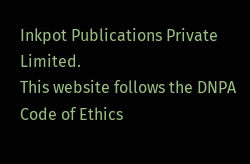Inkpot Publications Private Limited.
This website follows the DNPA Code of Ethics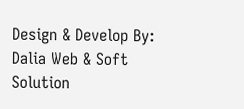Design & Develop By:
Dalia Web & Soft Solution